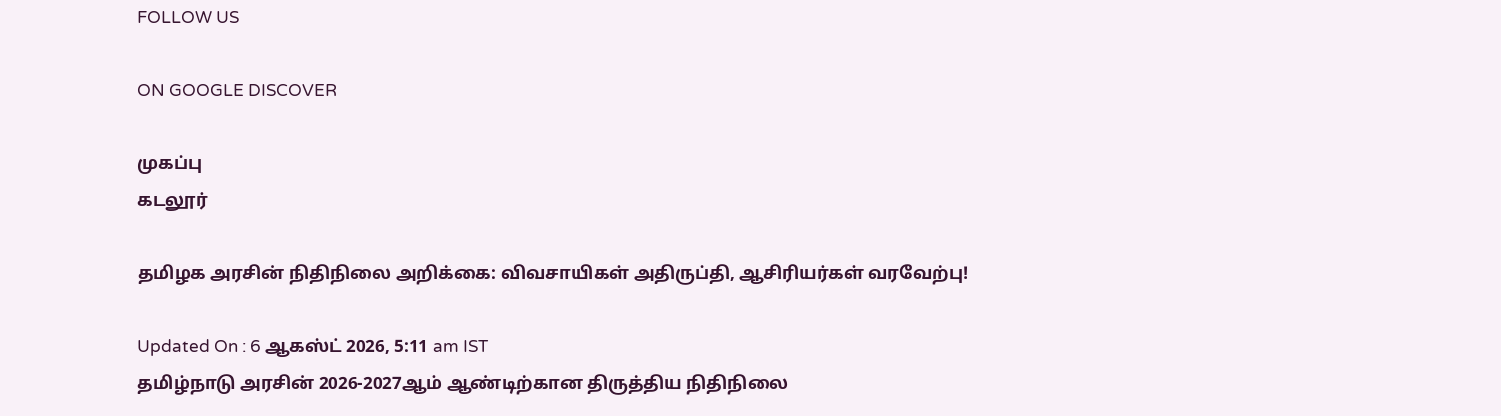FOLLOW US

ON GOOGLE DISCOVER

முகப்பு
கடலூர்

தமிழக அரசின் நிதிநிலை அறிக்கை: விவசாயிகள் அதிருப்தி, ஆசிரியர்கள் வரவேற்பு!

Updated On : 6 ஆகஸ்ட் 2026, 5:11 am IST
தமிழ்நாடு அரசின் 2026-2027ஆம் ஆண்டிற்கான திருத்திய நிதிநிலை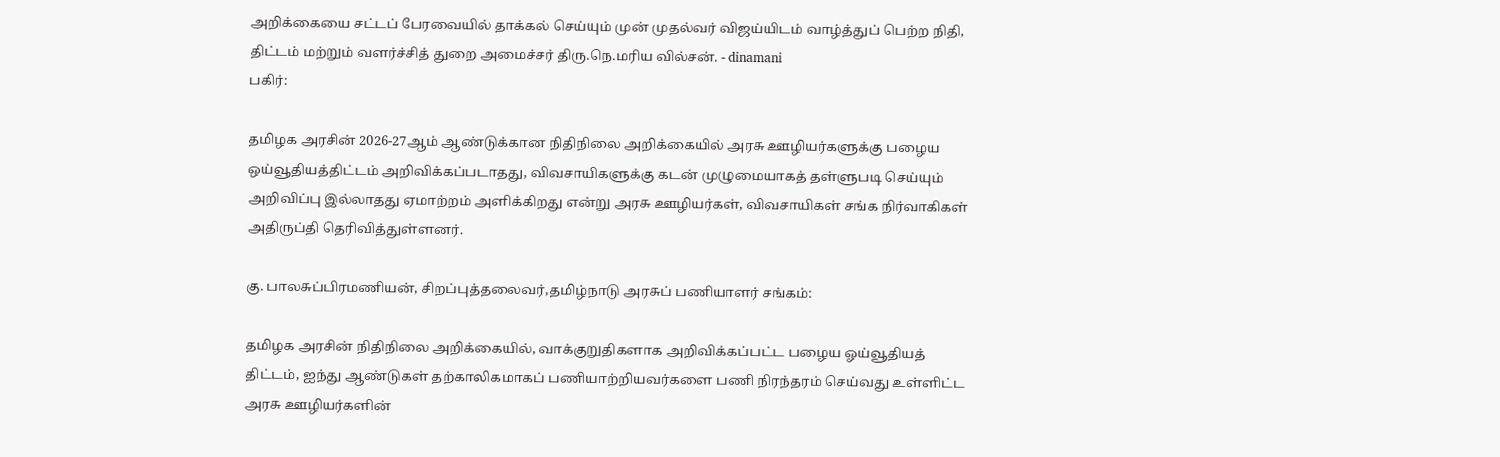அறிக்கையை சட்டப் பேரவையில் தாக்கல் செய்யும் முன் முதல்வர் விஜய்யிடம் வாழ்த்துப் பெற்ற நிதி, திட்டம் மற்றும் வளர்ச்சித் துறை அமைச்சர் திரு.நெ.மரிய வில்சன். - dinamani
பகிர்:

தமிழக அரசின் 2026-27ஆம் ஆண்டுக்கான நிதிநிலை அறிக்கையில் அரசு ஊழியர்களுக்கு பழைய ஒய்வூதியத்திட்டம் அறிவிக்கப்படாதது, விவசாயிகளுக்கு கடன் முழுமையாகத் தள்ளுபடி செய்யும் அறிவிப்பு இல்லாதது ஏமாற்றம் அளிக்கிறது என்று அரசு ஊழியர்கள், விவசாயிகள் சங்க நிர்வாகிகள் அதிருப்தி தெரிவித்துள்ளனர்.

கு. பாலசுப்பிரமணியன், சிறப்புத்தலைவர்,தமிழ்நாடு அரசுப் பணியாளர் சங்கம்:

தமிழக அரசின் நிதிநிலை அறிக்கையில், வாக்குறுதிகளாக அறிவிக்கப்பட்ட பழைய ஓய்வூதியத் திட்டம், ஐந்து ஆண்டுகள் தற்காலிகமாகப் பணியாற்றியவர்களை பணி நிரந்தரம் செய்வது உள்ளிட்ட அரசு ஊழியர்களின்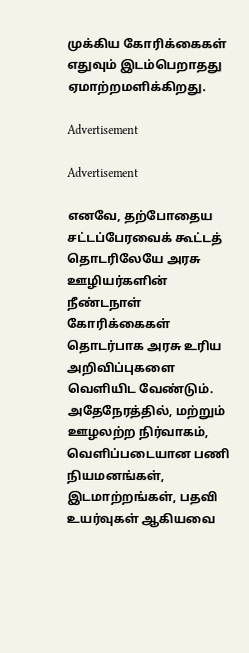முக்கிய கோரிக்கைகள் எதுவும் இடம்பெறாதது ஏமாற்றமளிக்கிறது.

Advertisement

Advertisement

எனவே, தற்போதைய சட்டப்பேரவைக் கூட்டத் தொடரிலேயே அரசு ஊழியர்களின் நீண்டநாள் கோரிக்கைகள் தொடர்பாக அரசு உரிய அறிவிப்புகளை வெளியிட வேண்டும். அதேநேரத்தில், மற்றும் ஊழலற்ற நிர்வாகம், வெளிப்படையான பணி நியமனங்கள், இடமாற்றங்கள், பதவி உயர்வுகள் ஆகியவை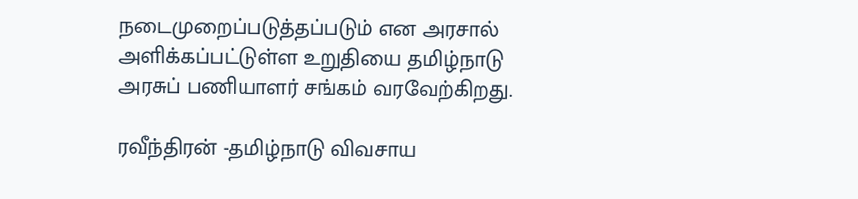நடைமுறைப்படுத்தப்படும் என அரசால் அளிக்கப்பட்டுள்ள உறுதியை தமிழ்நாடு அரசுப் பணியாளர் சங்கம் வரவேற்கிறது.

ரவீந்திரன் -தமிழ்நாடு விவசாய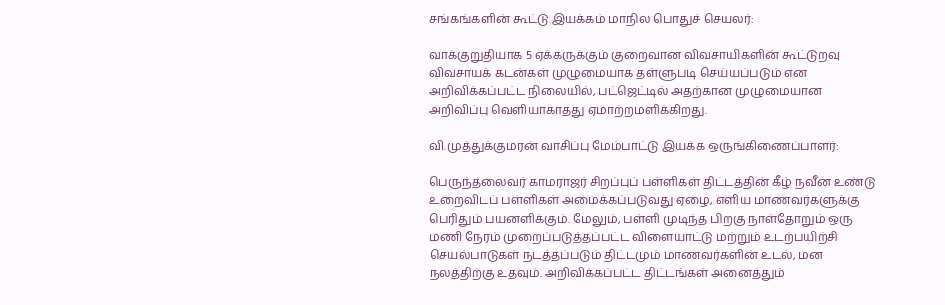சங்கங்களின் கூட்டு இயக்கம் மாநில பொதுச் செயலர்:

வாக்குறுதியாக 5 ஏக்கருக்கும் குறைவான விவசாயிகளின் கூட்டுறவு விவசாயக் கடன்கள் முழுமையாக தள்ளுபடி செய்யப்படும் என அறிவிக்கப்பட்ட நிலையில், பட்ஜெட்டில் அதற்கான முழுமையான அறிவிப்பு வெளியாகாதது ஏமாற்றமளிக்கிறது.

வி.முத்துக்குமரன் வாசிப்பு மேம்பாட்டு இயக்க ஒருங்கிணைப்பாளர்:

பெருந்தலைவர் காமராஜர் சிறப்புப் பள்ளிகள் திட்டத்தின் கீழ் நவீன உண்டு உறைவிடப் பள்ளிகள் அமைக்கப்படுவது ஏழை, எளிய மாணவர்களுக்கு பெரிதும் பயனளிக்கும். மேலும், பள்ளி முடிந்த பிறகு நாள்தோறும் ஒரு மணி நேரம் முறைப்படுத்தப்பட்ட விளையாட்டு மற்றும் உடற்பயிற்சி செயல்பாடுகள் நடத்தப்படும் திட்டமும் மாணவர்களின் உடல், மன நலத்திற்கு உதவும். அறிவிக்கப்பட்ட திட்டங்கள் அனைத்தும்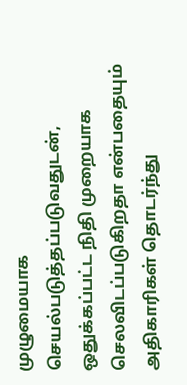முழுமையாக செயல்படுத்தப்படுவதுடன், ஒதுக்கப்பட்ட நிதி முறையாக செலவிடப்படுகிறதா என்பதையும் அதிகாரிகள் தொடர்ந்து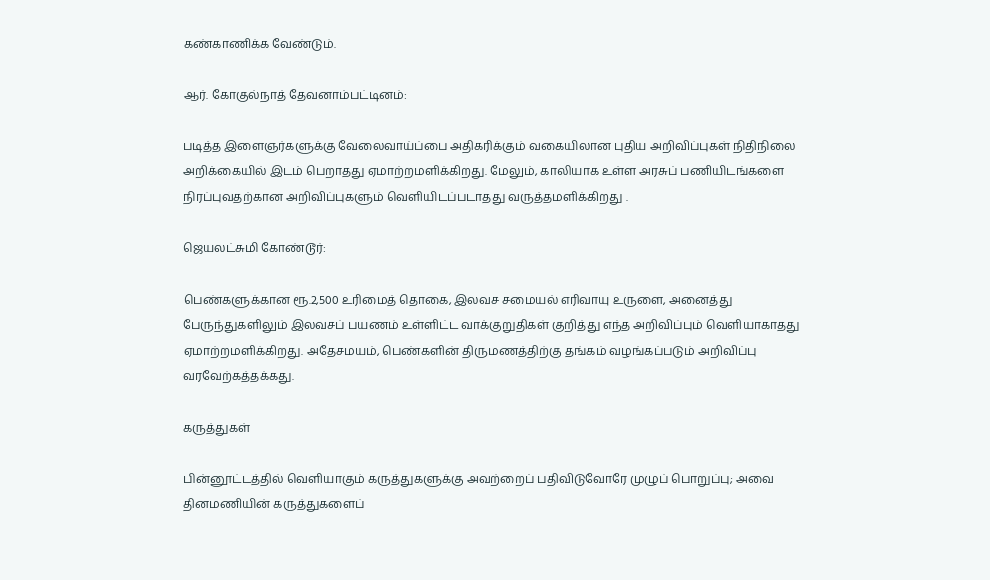கண்காணிக்க வேண்டும்.

ஆர். கோகுல்நாத் தேவனாம்பட்டினம்:

படித்த இளைஞர்களுக்கு வேலைவாய்ப்பை அதிகரிக்கும் வகையிலான புதிய அறிவிப்புகள் நிதிநிலை அறிக்கையில் இடம் பெறாதது ஏமாற்றமளிக்கிறது. மேலும், காலியாக உள்ள அரசுப் பணியிடங்களை நிரப்புவதற்கான அறிவிப்புகளும் வெளியிடப்படாதது வருத்தமளிக்கிறது .

ஜெயலட்சுமி கோண்டூர்:

பெண்களுக்கான ரூ.2,500 உரிமைத் தொகை, இலவச சமையல் எரிவாயு உருளை, அனைத்து பேருந்துகளிலும் இலவசப் பயணம் உள்ளிட்ட வாக்குறுதிகள் குறித்து எந்த அறிவிப்பும் வெளியாகாதது ஏமாற்றமளிக்கிறது. அதேசமயம், பெண்களின் திருமணத்திற்கு தங்கம் வழங்கப்படும் அறிவிப்பு வரவேற்கத்தக்கது.

கருத்துகள்

பின்னூட்டத்தில் வெளியாகும் கருத்துகளுக்கு அவற்றைப் பதிவிடுவோரே முழுப் பொறுப்பு; அவை தினமணியின் கருத்துகளைப்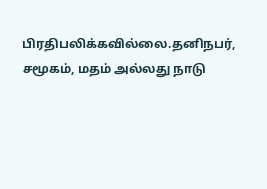பிரதிபலிக்கவில்லை.தனிநபர், சமூகம், மதம் அல்லது நாடு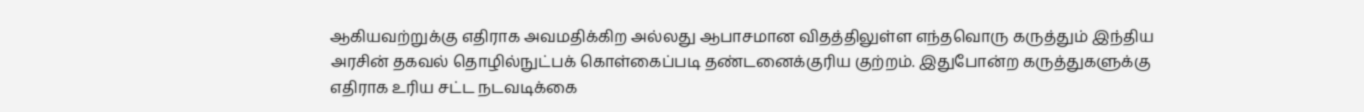ஆகியவற்றுக்கு எதிராக அவமதிக்கிற அல்லது ஆபாசமான விதத்திலுள்ள எந்தவொரு கருத்தும் இந்திய அரசின் தகவல் தொழில்நுட்பக் கொள்கைப்படி தண்டனைக்குரிய குற்றம். இதுபோன்ற கருத்துகளுக்கு எதிராக உரிய சட்ட நடவடிக்கை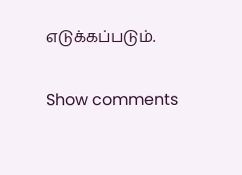எடுக்கப்படும்.

Show comments